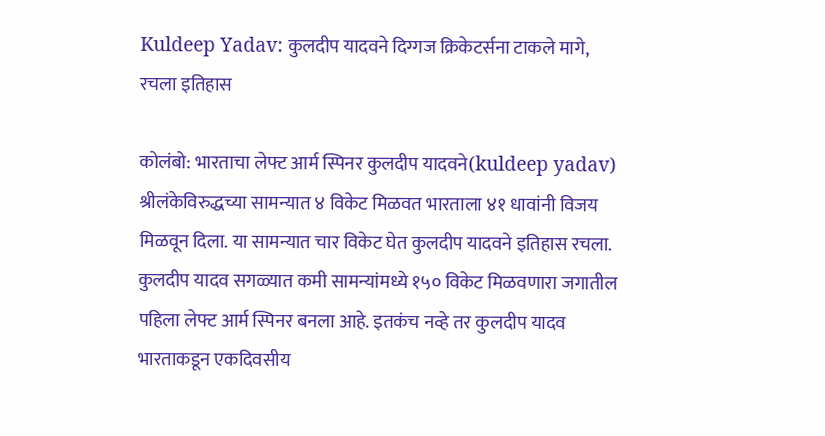Kuldeep Yadav: कुलदीप यादवने दिग्गज क्रिकेटर्सना टाकले मागे, रचला इतिहास

कोलंबो: भारताचा लेफ्ट आर्म स्पिनर कुलदीप यादवने(kuldeep yadav) श्रीलंकेविरुद्धच्या सामन्यात ४ विकेट मिळवत भारताला ४१ धावांनी विजय मिळवून दिला. या सामन्यात चार विकेट घेत कुलदीप यादवने इतिहास रचला. कुलदीप यादव सगळ्यात कमी सामन्यांमध्ये १५० विकेट मिळवणारा जगातील पहिला लेफ्ट आर्म स्पिनर बनला आहे. इतकंच नव्हे तर कुलदीप यादव भारताकडून एकदिवसीय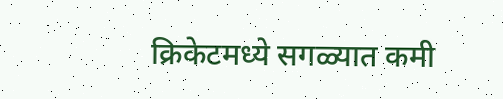क्रिकेटमध्ये सगळ्यात कमी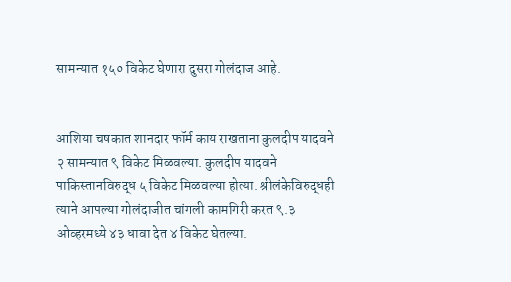सामन्यात १५० विकेट घेणारा दुसरा गोलंदाज आहे.


आशिया चषकात शानदार फॉर्म काय राखताना कुलदीप यादवने २ सामन्यात ९ विकेट मिळवल्या. कुलदीप यादवने पाकिस्तानविरुद्ध ५ विकेट मिळवल्या होत्या. श्रीलंकेविरुद्धही त्याने आपल्या गोलंदाजीत चांगली कामगिरी करत ९.३ ओव्हरमध्ये ४३ धावा देत ४ विकेट घेतल्या.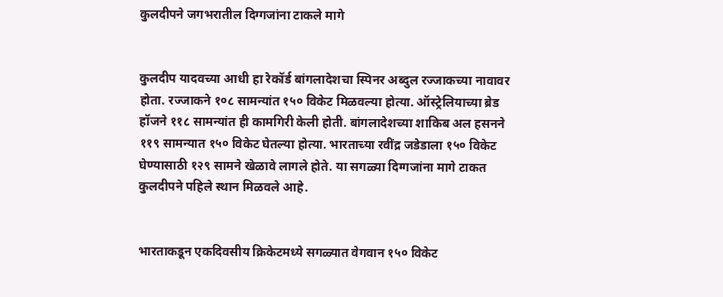कुलदीपने जगभरातील दिग्गजांना टाकले मागे


कुलदीप यादवच्या आधी हा रेकॉर्ड बांगलादेशचा स्पिनर अब्दुल रज्जाकच्या नावावर होता. रज्जाकने १०८ सामन्यांत १५० विकेट मिळवल्या होत्या. ऑस्ट्रेलियाच्या ब्रेड हॉजने ११८ सामन्यांत ही कामगिरी केली होती. बांगलादेशच्या शाकिब अल हसनने ११९ सामन्यात १५० विकेट घेतल्या होत्या. भारताच्या रवींद्र जडेडाला १५० विकेट घेण्यासाठी १२९ सामने खेळावे लागले होते. या सगळ्या दिग्गजांना मागे टाकत कुलदीपने पहिले स्थान मिळवले आहे.


भारताकडून एकदिवसीय क्रिकेटमध्ये सगळ्यात वेगवान १५० विकेट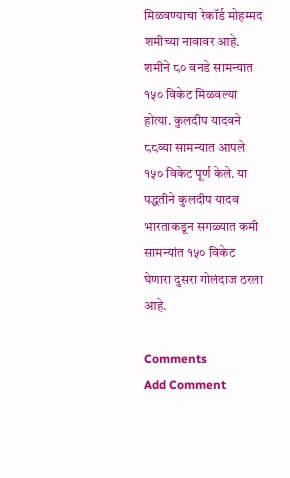मिळवण्याचा रेकॉर्ड मोहम्मद शमीच्या नावावर आहे. शमीने ८० वनडे सामन्यात १५० विकेट मिळवल्या होत्या. कुलदीप यादवने ८८व्या सामन्यात आपले १५० विकेट पूर्ण केले. या पद्धतीने कुलदीप यादव भारताकडून सगळ्यात कमी सामन्यांत १५० विकेट घेणारा दुसरा गोलंदाज ठरला आहे.

Comments
Add Comment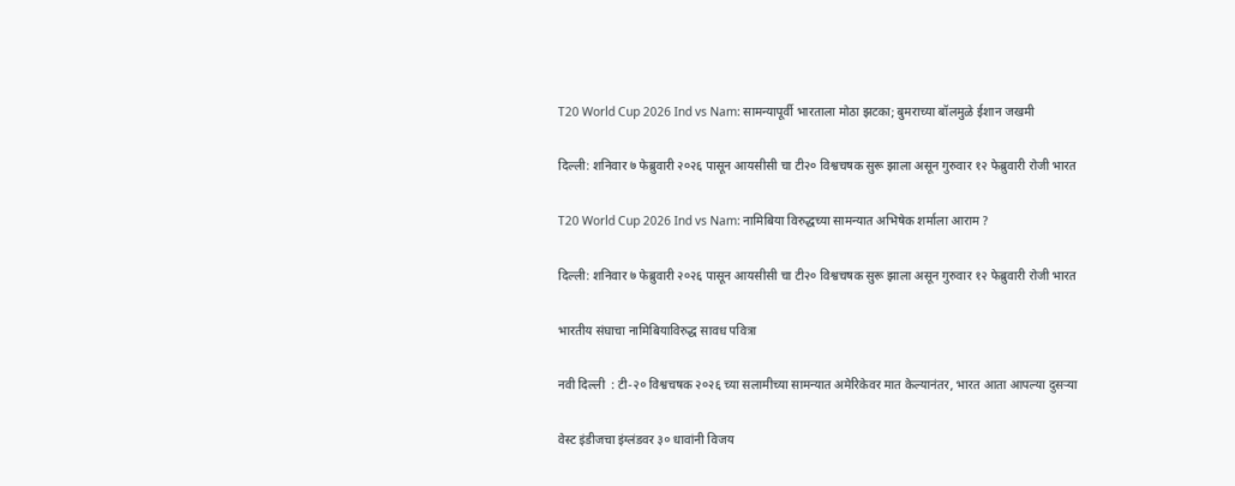T20 World Cup 2026 Ind vs Nam: सामन्यापूर्वी भारताला मोठा झटका; बुमराच्या बॉलमुळे ईशान जखमी

दिल्ली: शनिवार ७ फेब्रुवारी २०२६ पासून आयसीसी चा टी२० विश्वचषक सुरू झाला असून गुरुवार १२ फेब्रुवारी रोजी भारत

T20 World Cup 2026 Ind vs Nam: नामिबिया विरुद्धच्या सामन्यात अभिषेक शर्माला आराम ?

दिल्ली: शनिवार ७ फेब्रुवारी २०२६ पासून आयसीसी चा टी२० विश्वचषक सुरू झाला असून गुरुवार १२ फेब्रुवारी रोजी भारत

भारतीय संघाचा नामिबियाविरुद्ध सावध पवित्रा

नवी दिल्ली  : टी-२० विश्वचषक २०२६ च्या सलामीच्या सामन्यात अमेरिकेवर मात केल्यानंतर, भारत आता आपल्या दुसऱ्या

वेस्ट इंडीजचा इंग्लंडवर ३० धावांनी विजय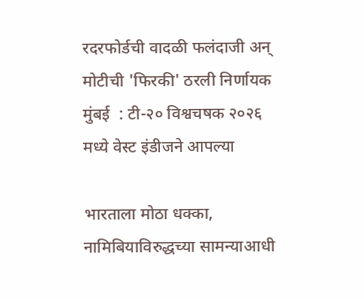रदरफोर्डची वादळी फलंदाजी अन् मोटीची 'फिरकी' ठरली निर्णायक मुंबई  : टी-२० विश्वचषक २०२६ मध्ये वेस्ट इंडीजने आपल्या

भारताला मोठा धक्का, नामिबियाविरुद्धच्या सामन्याआधी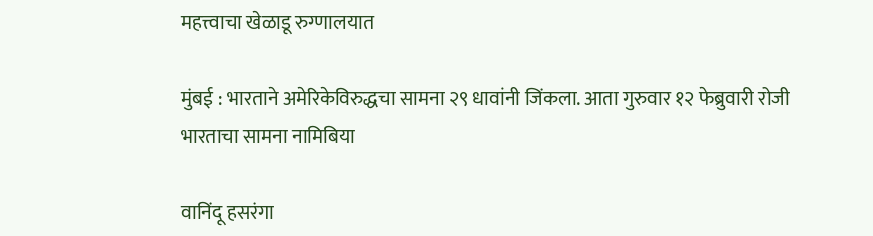महत्त्वाचा खेळाडू रुग्णालयात

मुंबई : भारताने अमेरिकेविरुद्धचा सामना २९ धावांनी जिंकला. आता गुरुवार १२ फेब्रुवारी रोजी भारताचा सामना नामिबिया

वानिंदू हसरंगा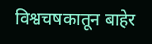विश्वचषकातून बाहेर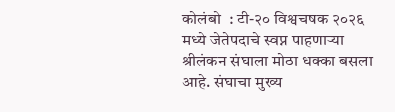कोलंबो  : टी-२० विश्वचषक २०२६ मध्ये जेतेपदाचे स्वप्न पाहणाऱ्या श्रीलंकन संघाला मोठा धक्का बसला आहे. संघाचा मुख्य